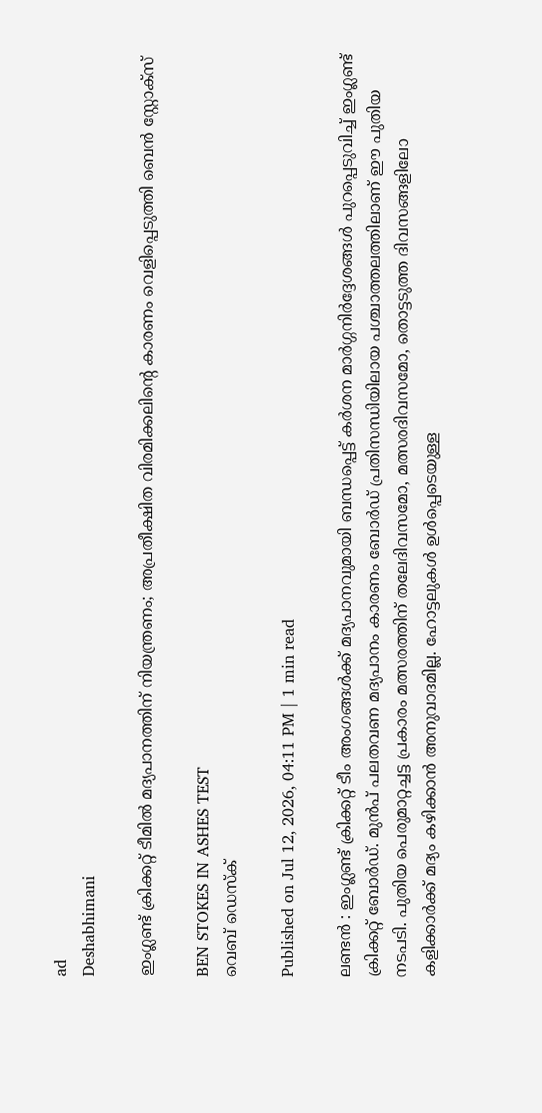ad
Deshabhimani

ഇംഗ്ലണ്ട് ക്രിക്കറ്റ് ടീമിൽ മദ്യപാനത്തിന് നിയന്ത്രണം; അപ്രതീക്ഷിത വിരമിക്കലിന്റെ കാരണം വെളിപ്പെടുത്തി ബെൻ സ്റ്റോക്സ്

BEN STOKES IN ASHES TEST
വെബ് ഡെസ്ക്

Published on Jul 12, 2026, 04:11 PM | 1 min read

ലണ്ടൻ : ഇംഗ്ലണ്ട് ക്രിക്കറ്റ് ടീം അംഗങ്ങൾക്ക് മദ്യപാനവുമായി ബന്ധപ്പെട്ട് കർശന മാർഗ്ഗനിർദ്ദേശങ്ങൾ പുറപ്പെടുവിച്ച് ഇംഗ്ലണ്ട് ക്രിക്കറ്റ് ബോർഡ്. മുൻപ് പലതവണ മദ്യപാനം കാരണം ബോർഡ് പ്രതിസന്ധിയിലായ പശ്ചാത്തലത്തിലാണ് ഈ പുതിയ നടപടി. പുതിയ പെരുമാറ്റച്ചട്ട പ്രകാരം മത്സരത്തിന് തലേദിവസമോ, മത്സരദിവസമോ, തൊട്ടടുത്ത ദിവസങ്ങളിലോ കളിക്കാർക്ക് മദ്യം കഴിക്കാൻ അനുവാദമില്ല. ഹോട്ടലുകൾ ഉൾപ്പെടെയുള്ള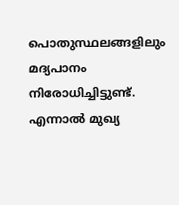പൊതുസ്ഥലങ്ങളിലും മദ്യപാനം നിരോധിച്ചിട്ടുണ്ട്. എന്നാൽ മുഖ്യ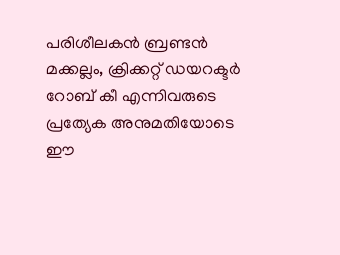പരിശീലകൻ ബ്രണ്ടൻ മക്കല്ലം, ക്രിക്കറ്റ് ഡയറക്ടർ റോബ് കീ എന്നിവരുടെ പ്രത്യേക അനുമതിയോടെ ഈ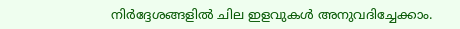നിർദ്ദേശങ്ങളിൽ ചില ഇളവുകൾ അനുവദിച്ചേക്കാം.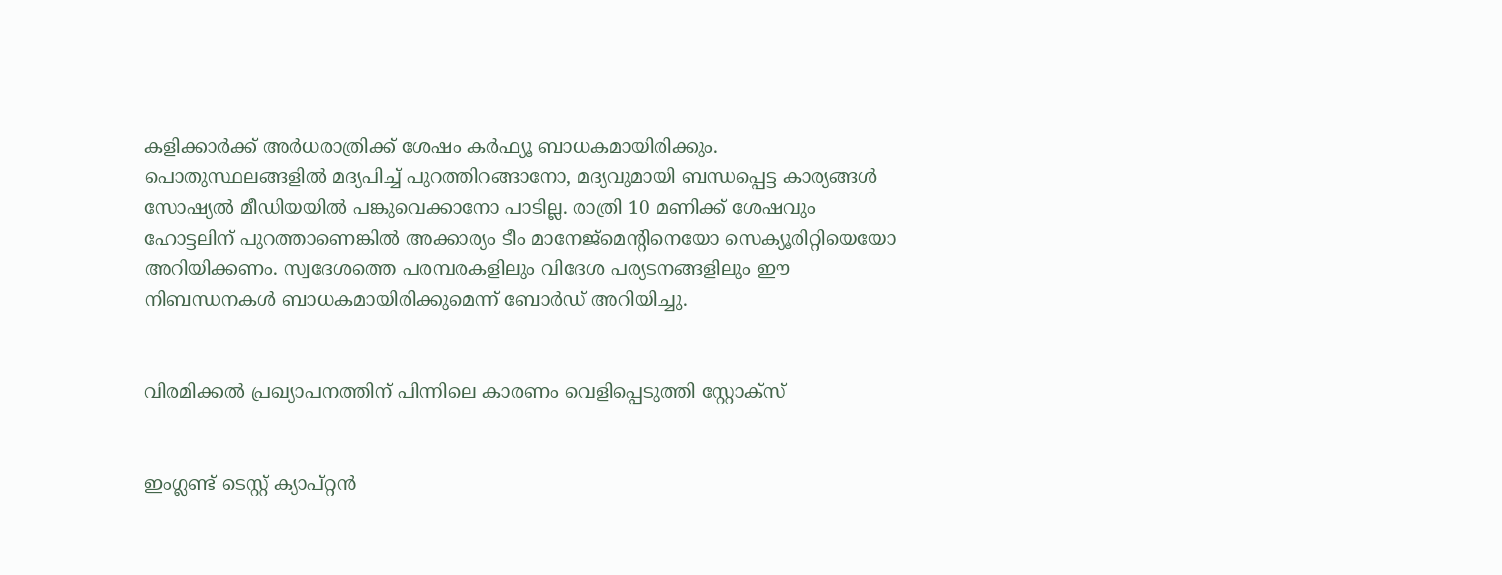കളിക്കാർക്ക് അർധരാത്രിക്ക് ശേഷം കർഫ്യൂ ബാധകമായിരിക്കും. പൊതുസ്ഥലങ്ങളിൽ മദ്യപിച്ച് പുറത്തിറങ്ങാനോ, മദ്യവുമായി ബന്ധപ്പെട്ട കാര്യങ്ങൾ സോഷ്യൽ മീഡിയയിൽ പങ്കുവെക്കാനോ പാടില്ല. രാത്രി 10 മണിക്ക് ശേഷവും ഹോട്ടലിന് പുറത്താണെങ്കിൽ അക്കാര്യം ടീം മാനേജ്‌മെന്റിനെയോ സെക്യൂരിറ്റിയെയോ അറിയിക്കണം. സ്വദേശത്തെ പരമ്പരകളിലും വിദേശ പര്യടനങ്ങളിലും ഈ നിബന്ധനകൾ ബാധകമായിരിക്കുമെന്ന് ബോർഡ് അറിയിച്ചു.


വിരമിക്കൽ പ്രഖ്യാപനത്തിന് പിന്നിലെ കാരണം വെളിപ്പെടുത്തി സ്റ്റോക്സ്


ഇംഗ്ലണ്ട് ടെസ്റ്റ് ക്യാപ്റ്റൻ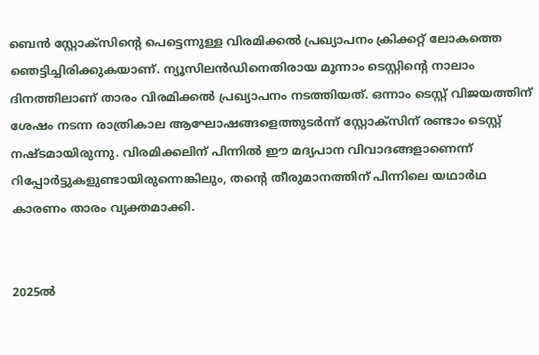ബെൻ സ്റ്റോക്സിന്റെ പെട്ടെന്നുള്ള വിരമിക്കൽ പ്രഖ്യാപനം ക്രിക്കറ്റ് ലോകത്തെ ഞെട്ടിച്ചിരിക്കുകയാണ്. ന്യൂസിലൻഡിനെതിരായ മൂന്നാം ടെസ്റ്റിന്റെ നാലാം ദിനത്തിലാണ് താരം വിരമിക്കൽ പ്രഖ്യാപനം നടത്തിയത്. ഒന്നാം ടെസ്റ്റ് വിജയത്തിന് ശേഷം നടന്ന രാത്രികാല ആഘോഷങ്ങളെത്തുടർന്ന് സ്റ്റോക്സിന് രണ്ടാം ടെസ്റ്റ് നഷ്ടമായിരുന്നു. വിരമിക്കലിന് പിന്നിൽ ഈ മദ്യപാന വിവാദങ്ങളാണെന്ന് റിപ്പോർട്ടുകളുണ്ടായിരുന്നെങ്കിലും, തന്റെ തീരുമാനത്തിന് പിന്നിലെ യഥാർഥ കാരണം താരം വ്യക്തമാക്കി.


2025ൽ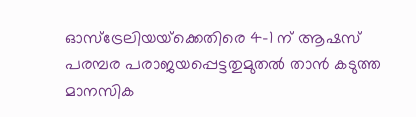ഓസ്‌ട്രേലിയയ്‌ക്കെതിരെ 4-1 ന് ആഷസ് പരമ്പര പരാജയപ്പെട്ടതുമുതൽ താൻ കടുത്ത മാനസിക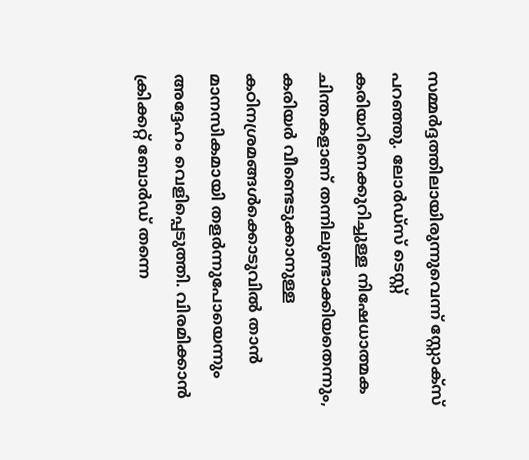സമ്മർദ്ദത്തിലായിരുന്നുവെന്ന് സ്റ്റോക്സ് പറഞ്ഞു. ലോർഡ്സ് ടെസ്റ്റ് കരിയറിനെക്കുറിച്ചുള്ള നിഷേധാത്മക ചിന്തകളാണ് തന്നിലുണ്ടാക്കിയതെന്നും, കരിയർ വീണ്ടെടുക്കാനുള്ള കഠിനശ്രമങ്ങൾക്കൊടുവിൽ താൻ മാനസികമായി തളർന്നുപോയെന്നും അദ്ദേഹം വെളിപ്പെടുത്തി. വിരമിക്കാൻ ക്രിക്കറ്റ് ബോർഡ് തന്നെ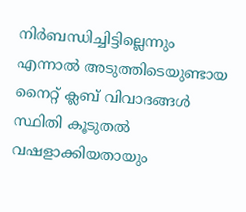നിർബന്ധിച്ചിട്ടില്ലെന്നും എന്നാൽ അടുത്തിടെയുണ്ടായ നൈറ്റ് ക്ലബ് വിവാദങ്ങൾ സ്ഥിതി കൂടുതൽ വഷളാക്കിയതായും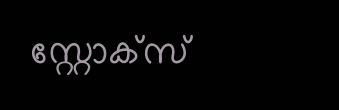സ്റ്റോക്സ്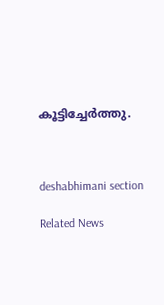കൂട്ടിച്ചേർത്തു.



deshabhimani section

Related News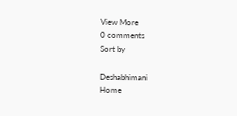View More
0 comments
Sort by

Deshabhimani
Home